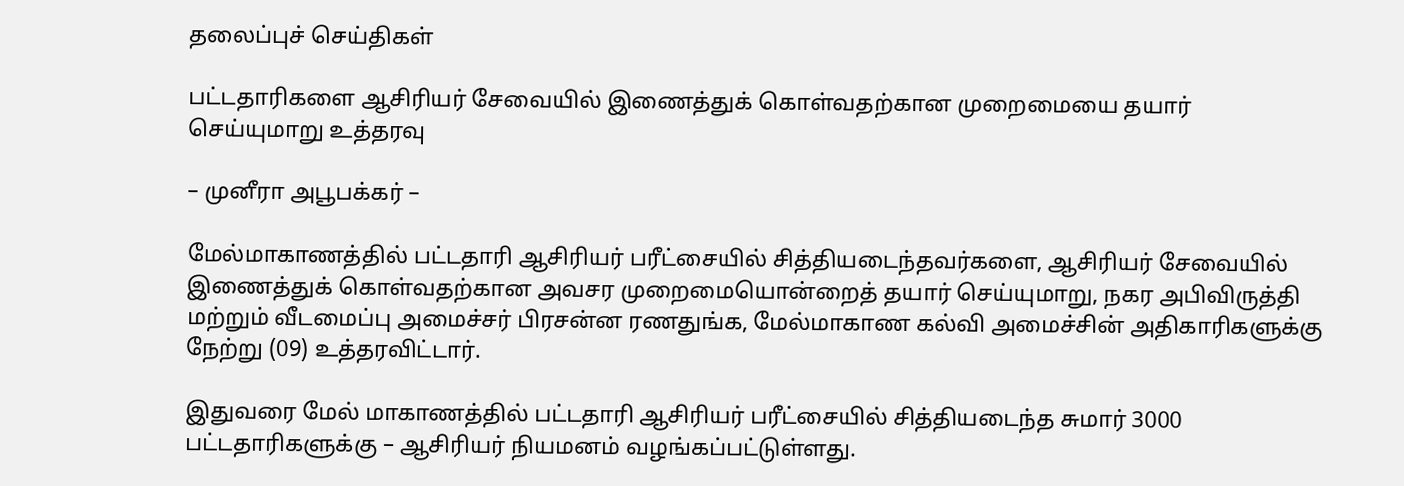தலைப்புச் செய்திகள்

பட்டதாரிகளை ஆசிரியர் சேவையில் இணைத்துக் கொள்வதற்கான முறைமையை தயார் செய்யுமாறு உத்தரவு

– முனீரா அபூபக்கர் –

மேல்மாகாணத்தில் பட்டதாரி ஆசிரியர் பரீட்சையில் சித்தியடைந்தவர்களை, ஆசிரியர் சேவையில் இணைத்துக் கொள்வதற்கான அவசர முறைமையொன்றைத் தயார் செய்யுமாறு, நகர அபிவிருத்தி மற்றும் வீடமைப்பு அமைச்சர் பிரசன்ன ரணதுங்க, மேல்மாகாண கல்வி அமைச்சின் அதிகாரிகளுக்கு நேற்று (09) உத்தரவிட்டார்.

இதுவரை மேல் மாகாணத்தில் பட்டதாரி ஆசிரியர் பரீட்சையில் சித்தியடைந்த சுமார் 3000 பட்டதாரிகளுக்கு – ஆசிரியர் நியமனம் வழங்கப்பட்டுள்ளது.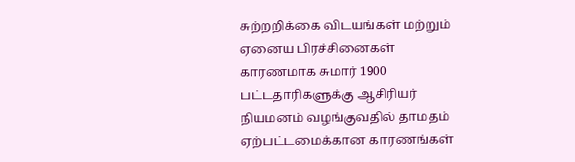சுற்றறிக்கை விடயங்கள் மற்றும் ஏனைய பிரச்சினைகள் காரணமாக சுமார் 1900 பட்டதாரிகளுக்கு ஆசிரியர் நியமனம் வழங்குவதில் தாமதம் ஏற்பட்டமைக்கான காரணங்கள்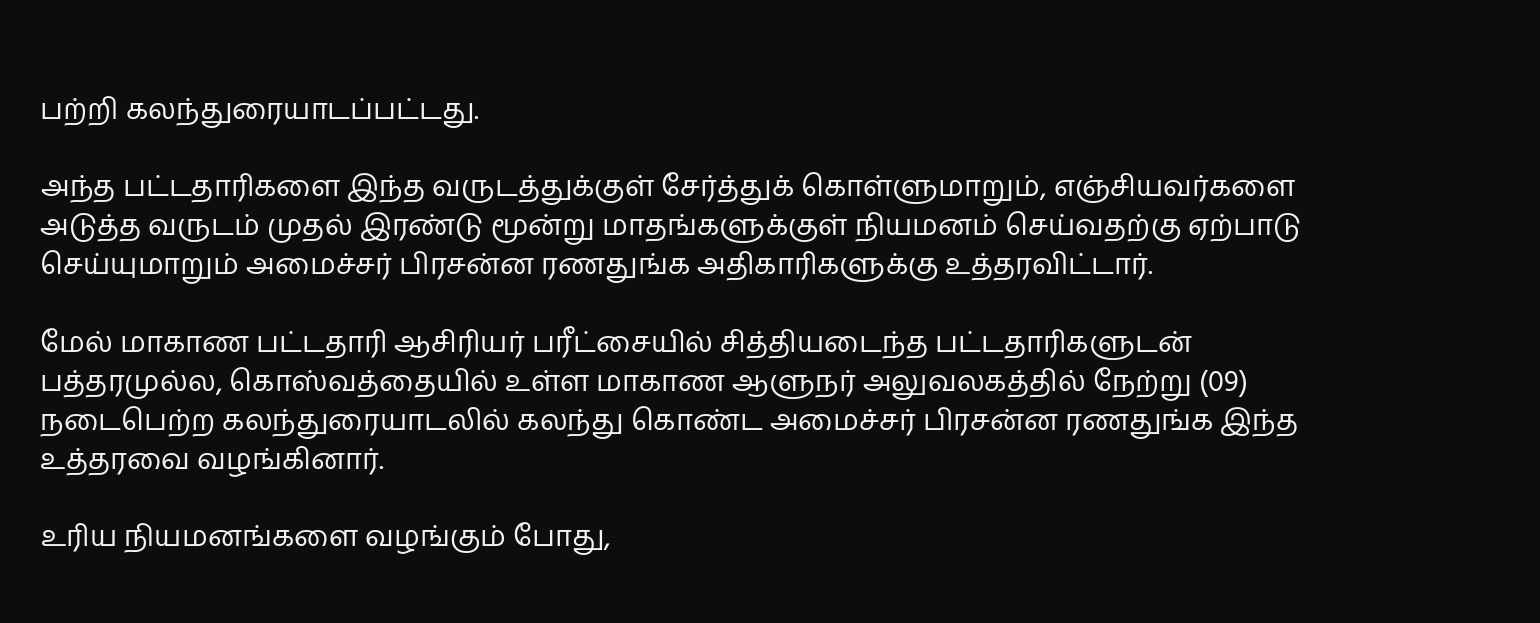பற்றி கலந்துரையாடப்பட்டது.

அந்த பட்டதாரிகளை இந்த வருடத்துக்குள் சேர்த்துக் கொள்ளுமாறும், எஞ்சியவர்களை அடுத்த வருடம் முதல் இரண்டு மூன்று மாதங்களுக்குள் நியமனம் செய்வதற்கு ஏற்பாடு செய்யுமாறும் அமைச்சர் பிரசன்ன ரணதுங்க அதிகாரிகளுக்கு உத்தரவிட்டார்.

மேல் மாகாண பட்டதாரி ஆசிரியர் பரீட்சையில் சித்தியடைந்த பட்டதாரிகளுடன் பத்தரமுல்ல, கொஸ்வத்தையில் உள்ள மாகாண ஆளுநர் அலுவலகத்தில் நேற்று (09) நடைபெற்ற கலந்துரையாடலில் கலந்து கொண்ட அமைச்சர் பிரசன்ன ரணதுங்க இந்த உத்தரவை வழங்கினார்.

உரிய நியமனங்களை வழங்கும் போது,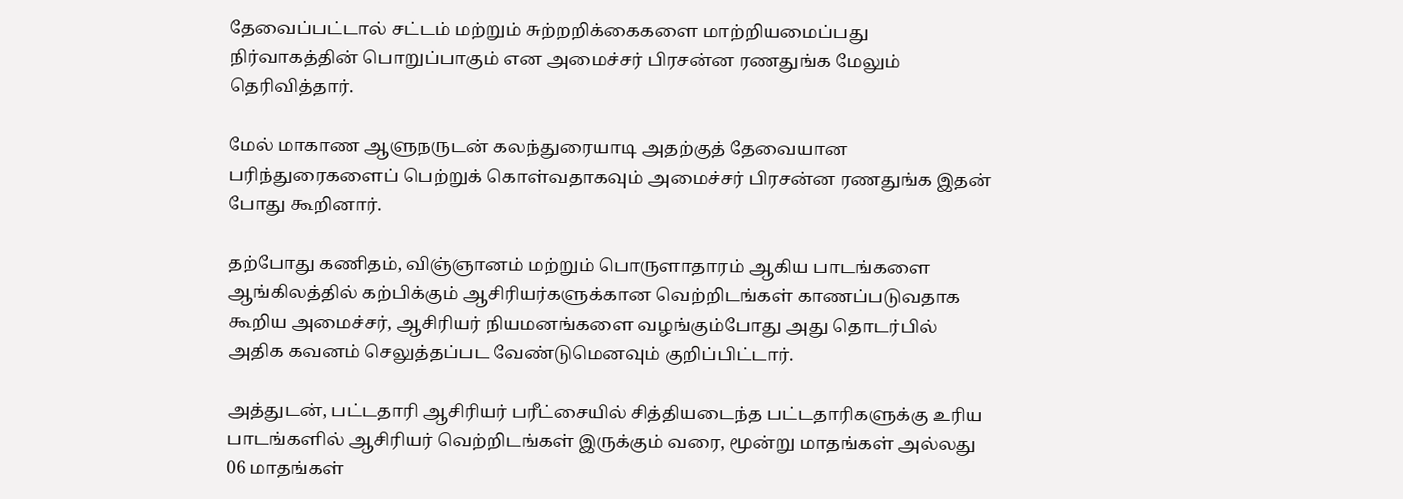தேவைப்பட்டால் சட்டம் மற்றும் சுற்றறிக்கைகளை மாற்றியமைப்பது நிர்வாகத்தின் பொறுப்பாகும் என அமைச்சர் பிரசன்ன ரணதுங்க மேலும் தெரிவித்தார்.

மேல் மாகாண ஆளுநருடன் கலந்துரையாடி அதற்குத் தேவையான பரிந்துரைகளைப் பெற்றுக் கொள்வதாகவும் அமைச்சர் பிரசன்ன ரணதுங்க இதன் போது கூறினார்.

தற்போது கணிதம், விஞ்ஞானம் மற்றும் பொருளாதாரம் ஆகிய பாடங்களை ஆங்கிலத்தில் கற்பிக்கும் ஆசிரியர்களுக்கான வெற்றிடங்கள் காணப்படுவதாக கூறிய அமைச்சர், ஆசிரியர் நியமனங்களை வழங்கும்போது அது தொடர்பில் அதிக கவனம் செலுத்தப்பட வேண்டுமெனவும் குறிப்பிட்டார்.

அத்துடன், பட்டதாரி ஆசிரியர் பரீட்சையில் சித்தியடைந்த பட்டதாரிகளுக்கு உரிய பாடங்களில் ஆசிரியர் வெற்றிடங்கள் இருக்கும் வரை, மூன்று மாதங்கள் அல்லது 06 மாதங்கள்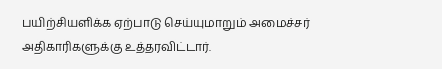பயிற்சியளிக்க ஏற்பாடு செய்யுமாறும் அமைச்சர் அதிகாரிகளுக்கு உத்தரவிட்டார்.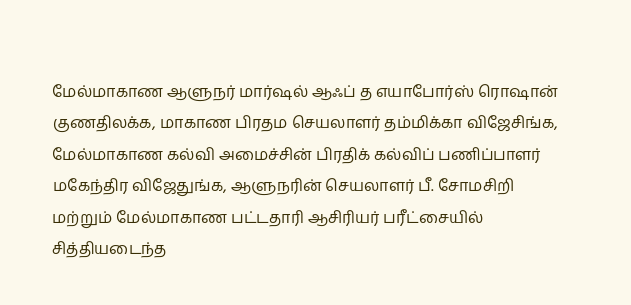மேல்மாகாண ஆளுநர் மார்ஷல் ஆஃப் த எயாபோர்ஸ் ரொஷான் குணதிலக்க, மாகாண பிரதம செயலாளர் தம்மிக்கா விஜேசிங்க, மேல்மாகாண கல்வி அமைச்சின் பிரதிக் கல்விப் பணிப்பாளர் மகேந்திர விஜேதுங்க, ஆளுநரின் செயலாளர் பீ. சோமசிறி மற்றும் மேல்மாகாண பட்டதாரி ஆசிரியர் பரீட்சையில் சித்தியடைந்த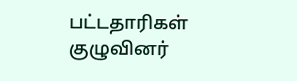பட்டதாரிகள் குழுவினர்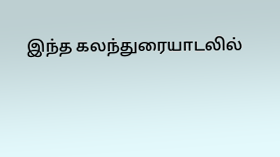இந்த கலந்துரையாடலில்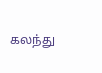கலந்து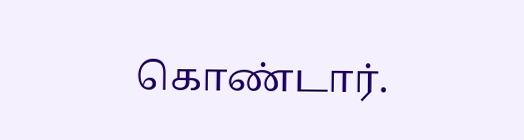கொண்டார்.